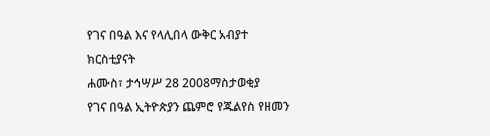የገና በዓል እና የላሊበላ ውቅር አብያተ ክርስቲያናት
ሐሙስ፣ ታኅሣሥ 28 2008ማስታወቂያ
የገና በዓል ኢትዮጵያን ጨምሮ የጁልየስ የዘመን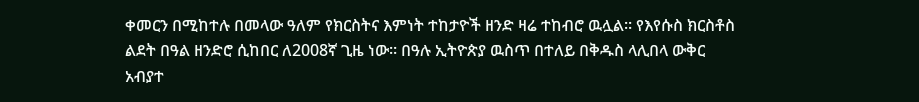ቀመርን በሚከተሉ በመላው ዓለም የክርስትና እምነት ተከታዮች ዘንድ ዛሬ ተከብሮ ዉሏል። የእየሱስ ክርስቶስ ልደት በዓል ዘንድሮ ሲከበር ለ2008ኛ ጊዜ ነው። በዓሉ ኢትዮጵያ ዉስጥ በተለይ በቅዱስ ላሊበላ ውቅር አብያተ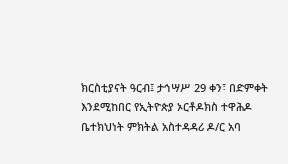ክርስቲያናት ዓርብ፤ ታኅሣሥ 29 ቀን፣ በድምቀት እንደሚከበር የኢትዮጵያ ኦርቶዶክስ ተዋሕዶ ቤተክህነት ምክትል አስተዳዳሪ ዶ/ር አባ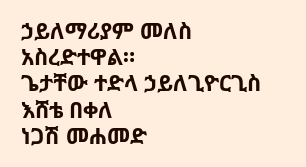ኃይለማሪያም መለስ አስረድተዋል።
ጌታቸው ተድላ ኃይለጊዮርጊስ
እሸቴ በቀለ
ነጋሽ መሐመድ